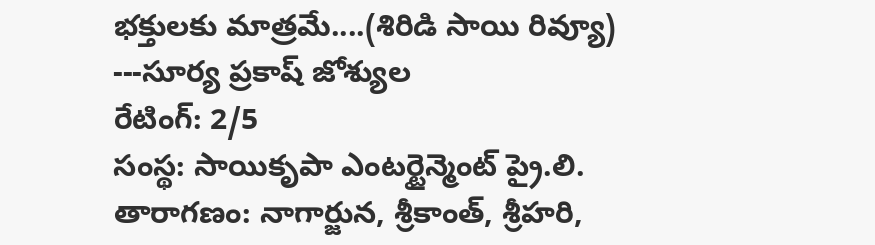భక్తులకు మాత్రమే....(శిరిడి సాయి రివ్యూ)
---సూర్య ప్రకాష్ జోశ్యుల
రేటింగ్: 2/5
సంస్థ: సాయికృపా ఎంటర్టైన్మెంట్ ప్రై.లి.
తారాగణం: నాగార్జున, శ్రీకాంత్, శ్రీహరి,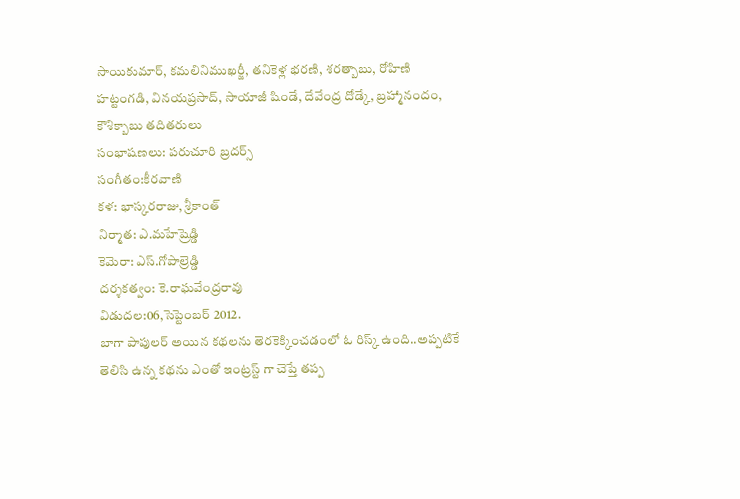సాయికుమార్, కమలినిముఖర్జీ, తనికెళ్ల భరణి, శరత్బాబు, రోహిణి హట్టంగడి, వినయప్రసాద్, సాయాజీ షిండే, దేవేంద్ర దోడ్కే, బ్రహ్మానందం, కౌశిక్బాబు తదితరులు
సంభాషణలు: పరుచూరి బ్రదర్స్
సంగీతం:కీరవాణి
కళ: భాస్కరరాజు, శ్రీకాంత్
నిర్మాత: ఎ.మహేష్రెడ్డి
కెమెరా: ఎస్.గోపాల్రెడ్డి
దర్శకత్వం: కె.రాఘవేంద్రరావు
విడుదల:06,సెప్టెంబర్ 2012.
బాగా పాపులర్ అయిన కథలను తెరకెక్కించడంలో ఓ రిస్క్ ఉంది..అప్పటికే తెలిసి ఉన్న కథను ఎంతో ఇంట్రస్ట్ గా చెప్తే తప్ప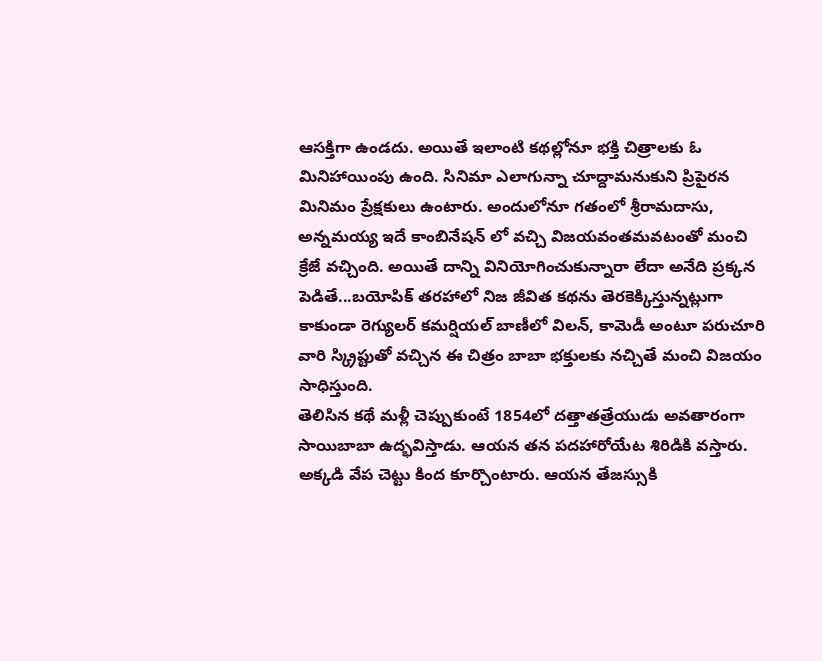ఆసక్తిగా ఉండదు. అయితే ఇలాంటి కథల్లోనూ భక్తి చిత్రాలకు ఓ మినిహాయింపు ఉంది. సినిమా ఎలాగున్నా చూద్దామనుకుని ప్రిపైరన మినిమం ప్రేక్షకులు ఉంటారు. అందులోనూ గతంలో శ్రీరామదాసు, అన్నమయ్య ఇదే కాంబినేషన్ లో వచ్చి విజయవంతమవటంతో మంచి క్రేజే వచ్చింది. అయితే దాన్ని వినియోగించుకున్నారా లేదా అనేది ప్రక్కన పెడితే...బయోపిక్ తరహాలో నిజ జీవిత కథను తెరకెక్కిస్తున్నట్లుగా కాకుండా రెగ్యులర్ కమర్షియల్ బాణీలో విలన్, కామెడీ అంటూ పరుచూరి వారి స్క్రిప్టుతో వచ్చిన ఈ చిత్రం బాబా భక్తులకు నచ్చితే మంచి విజయం సాధిస్తుంది.
తెలిసిన కథే మళ్లీ చెప్పుకుంటే 1854లో దత్తాతత్రేయుడు అవతారంగా సాయిబాబా ఉద్భవిస్తాడు. ఆయన తన పదహారోయేట శిరిడికి వస్తారు. అక్కడి వేప చెట్టు కింద కూర్చొంటారు. ఆయన తేజస్సుకి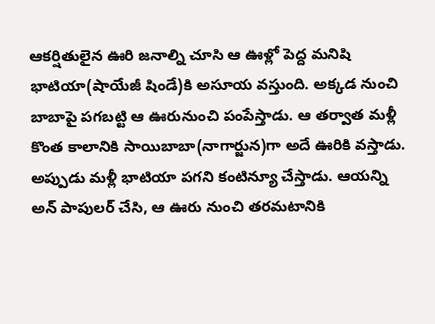ఆకర్షితులైన ఊరి జనాల్ని చూసి ఆ ఊళ్లో పెద్ద మనిషి భాటియా(షాయేజీ షిండే)కి అసూయ వస్తుంది. అక్కడ నుంచి బాబాపై పగబట్టి ఆ ఊరునుంచి పంపేస్తాడు. ఆ తర్వాత మళ్లీ కొంత కాలానికి సాయిబాబా(నాగార్జున)గా అదే ఊరికి వస్తాడు. అప్పుడు మళ్లీ భాటియా పగని కంటిన్యూ చేస్తాడు. ఆయన్ని అన్ పాపులర్ చేసి, ఆ ఊరు నుంచి తరమటానికి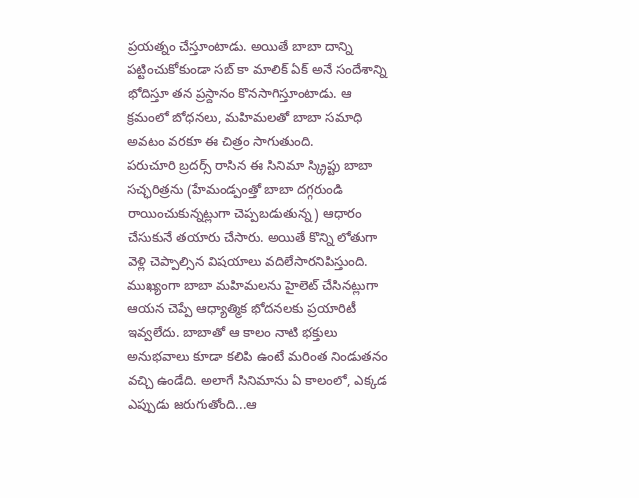ప్రయత్నం చేస్తూంటాడు. అయితే బాబా దాన్ని పట్టించుకోకుండా సబ్ కా మాలిక్ ఏక్ అనే సందేశాన్ని భోదిస్తూ తన ప్రస్దానం కొనసాగిస్తూంటాడు. ఆ క్రమంలో బోధనలు, మహిమలతో బాబా సమాధి అవటం వరకూ ఈ చిత్రం సాగుతుంది.
పరుచూరి బ్రదర్స్ రాసిన ఈ సినిమా స్క్రిప్టు బాబా సచ్ఛరిత్రను (హేమండ్పంత్తో బాబా దగ్గరుండి రాయించుకున్నట్లుగా చెప్పబడుతున్న) ఆధారం చేసుకునే తయారు చేసారు. అయితే కొన్ని లోతుగా వెళ్లి చెప్పాల్సిన విషయాలు వదిలేసారనిపిస్తుంది. ముఖ్యంగా బాబా మహిమలను హైలెట్ చేసినట్లుగా ఆయన చెప్పే ఆధ్యాత్మిక భోదనలకు ప్రయారిటీ ఇవ్వలేదు. బాబాతో ఆ కాలం నాటి భక్తులు అనుభవాలు కూడా కలిపి ఉంటే మరింత నిండుతనం వచ్చి ఉండేది. అలాగే సినిమాను ఏ కాలంలో, ఎక్కడ ఎప్పుడు జరుగుతోంది...ఆ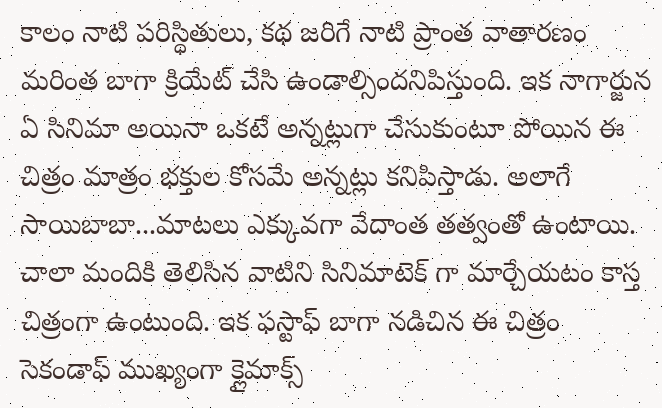కాలం నాటి పరిస్ధితులు, కథ జరిగే నాటి ప్రాంత వాతారణం మరింత బాగా క్రియేట్ చేసి ఉండాల్సిందనిపిస్తుంది. ఇక నాగార్జున ఏ సినిమా అయినా ఒకటే అన్నట్లుగా చేసుకుంటూ పోయిన ఈ చిత్రం మాత్రం భక్తుల కోసమే అన్నట్లు కనిపిస్తాడు. అలాగే సాయిబాబా...మాటలు ఎక్కువగా వేదాంత తత్వంతో ఉంటాయి. చాలా మందికి తెలిసిన వాటిని సినిమాటెక్ గా మార్చేయటం కాస్త చిత్రంగా ఉంటుంది. ఇక ఫస్టాఫ్ బాగా నడిచిన ఈ చిత్రం సెకండాఫ్ ముఖ్యంగా క్లైమాక్స్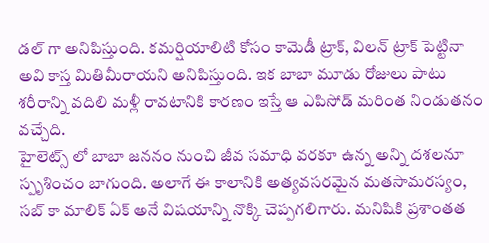డల్ గా అనిపిస్తుంది. కమర్షియాలిటి కోసం కామెడీ ట్రాక్, విలన్ ట్రాక్ పెట్టినా అవి కాస్త మితిమీరాయని అనిపిస్తుంది. ఇక బాబా మూడు రోజులు పాటు శరీరాన్ని వదిలి మళ్లీ రావటానికి కారణం ఇస్తే ఆ ఎపిసోడ్ మరింత నిండుతనం వచ్చేది.
హైలెట్స్ లో బాబా జననం నుంచి జీవ సమాధి వరకూ ఉన్న అన్ని దశలనూ స్పృశించం బాగుంది. అలాగే ఈ కాలానికి అత్యవసరమైన మతసామరస్యం, సబ్ కా మాలిక్ ఏక్ అనే విషయాన్ని నొక్కి చెప్పగలిగారు. మనిషికి ప్రశాంతత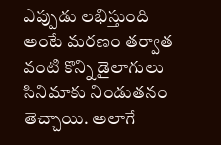ఎప్పుడు లభిస్తుంది అంటే మరణం తర్వాత వంటి కొన్ని డైలాగులు సినిమాకు నిండుతనం తెచ్చాయి. అలాగే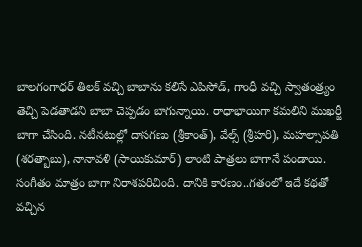బాలగంగాధర్ తిలక్ వచ్చి బాబాను కలిసే ఎపిసోడ్, గాంధీ వచ్చి స్వాతంత్ర్యం తెచ్చి పెడతాడని బాబా చెప్పడం బాగున్నాయి. రాధాభాయిగా కమలిని ముఖర్జీ బాగా చేసింది. నటీనటుల్లో దాసగణు (శ్రీకాంత్), వేల్స్ (శ్రీహరి), మహల్సాపతి (శరత్బాబు), నానావళి (సాయికుమార్) లాంటి పాత్రలు బాగానే పండాయి. సంగీతం మాత్రం బాగా నిరాశపరిచింది. దానికి కారణం..గతంలో ఇదే కథతో వచ్చిన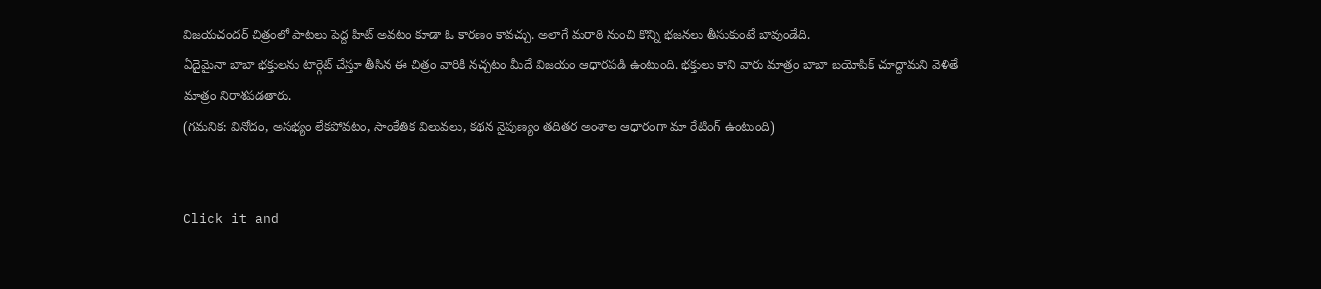విజయచందర్ చిత్రంలో పాటలు పెద్ద హిట్ అవటం కూడా ఓ కారణం కావచ్చు. అలాగే మరాఠి నుంచి కొన్ని భజనలు తీసుకుంటే బావుండేది.
ఏదైమైనా బాబా భక్తులను టార్గెట్ చేస్తూ తీసిన ఈ చిత్రం వారికి నచ్చటం మీదే విజయం ఆధారపడి ఉంటుంది. భక్తులు కాని వారు మాత్రం బాబా బయోపిక్ చూద్దామని వెళితే మాత్రం నిరాశపడతారు.
(గమనిక: వినోదం, అసభ్యం లేకపోవటం, సాంకేతిక విలువలు, కథన నైపుణ్యం తదితర అంశాల ఆధారంగా మా రేటింగ్ ఉంటుంది)


Click it and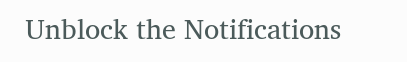Unblock the Notifications